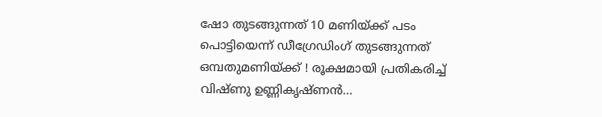ഷോ തുടങ്ങുന്നത് 10 മണിയ്ക്ക് പടം പൊട്ടിയെന്ന് ഡീഗ്രേഡിംഗ് തുടങ്ങുന്നത് ഒമ്പതുമണിയ്ക്ക് ! രൂക്ഷമായി പ്രതികരിച്ച് വിഷ്ണു ഉണ്ണികൃഷ്ണന്‍…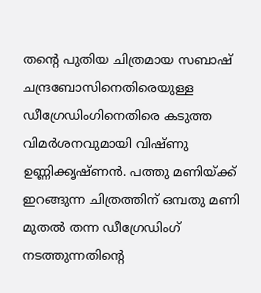തന്റെ പുതിയ ചിത്രമായ സബാഷ് ചന്ദ്രബോസിനെതിരെയുള്ള ഡീഗ്രേഡിംഗിനെതിരെ കടുത്ത വിമര്‍ശനവുമായി വിഷ്ണു ഉണ്ണിക്കൃഷ്ണന്‍. പത്തു മണിയ്ക്ക് ഇറങ്ങുന്ന ചിത്രത്തിന് ഒമ്പതു മണി മുതല്‍ തന്ന ഡീഗ്രേഡിംഗ് നടത്തുന്നതിന്റെ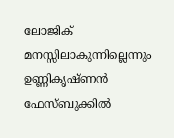ലോജിക് മനസ്സിലാകുന്നില്ലെന്നും ഉണ്ണികൃഷ്ണന്‍ ഫേസ്ബുക്കില്‍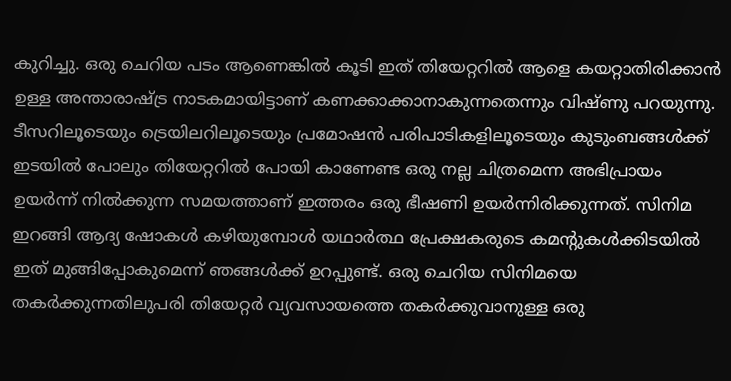കുറിച്ചു. ഒരു ചെറിയ പടം ആണെങ്കില്‍ കൂടി ഇത് തിയേറ്ററില്‍ ആളെ കയറ്റാതിരിക്കാന്‍ ഉള്ള അന്താരാഷ്ട്ര നാടകമായിട്ടാണ് കണക്കാക്കാനാകുന്നതെന്നും വിഷ്ണു പറയുന്നു. ടീസറിലൂടെയും ട്രെയിലറിലൂടെയും പ്രമോഷന്‍ പരിപാടികളിലൂടെയും കുടുംബങ്ങള്‍ക്ക് ഇടയില്‍ പോലും തിയേറ്ററില്‍ പോയി കാണേണ്ട ഒരു നല്ല ചിത്രമെന്ന അഭിപ്രായം ഉയര്‍ന്ന് നില്‍ക്കുന്ന സമയത്താണ് ഇത്തരം ഒരു ഭീഷണി ഉയര്‍ന്നിരിക്കുന്നത്. സിനിമ ഇറങ്ങി ആദ്യ ഷോകള്‍ കഴിയുമ്പോള്‍ യഥാര്‍ത്ഥ പ്രേക്ഷകരുടെ കമന്റുകള്‍ക്കിടയില്‍ ഇത് മുങ്ങിപ്പോകുമെന്ന് ഞങ്ങള്‍ക്ക് ഉറപ്പുണ്ട്. ഒരു ചെറിയ സിനിമയെ തകര്‍ക്കുന്നതിലുപരി തിയേറ്റര്‍ വ്യവസായത്തെ തകര്‍ക്കുവാനുള്ള ഒരു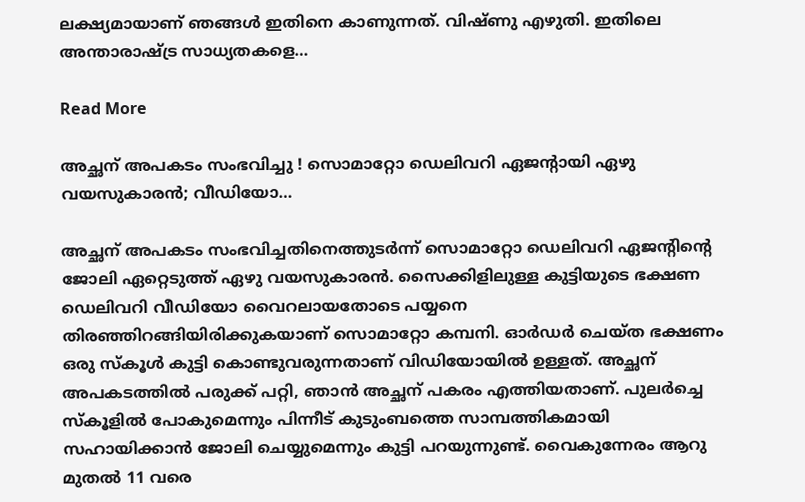ലക്ഷ്യമായാണ് ഞങ്ങള്‍ ഇതിനെ കാണുന്നത്. വിഷ്ണു എഴുതി. ഇതിലെ അന്താരാഷ്ട്ര സാധ്യതകളെ…

Read More

അച്ഛന് അപകടം സംഭവിച്ചു ! സൊമാറ്റോ ഡെലിവറി ഏജന്റായി ഏഴു വയസുകാരന്‍; വീഡിയോ…

അച്ഛന് അപകടം സംഭവിച്ചതിനെത്തുടര്‍ന്ന് സൊമാറ്റോ ഡെലിവറി ഏജന്റിന്റെ ജോലി ഏറ്റെടുത്ത് ഏഴു വയസുകാരന്‍. സൈക്കിളിലുള്ള കുട്ടിയുടെ ഭക്ഷണ ഡെലിവറി വീഡിയോ വൈറലായതോടെ പയ്യനെ തിരഞ്ഞിറങ്ങിയിരിക്കുകയാണ് സൊമാറ്റോ കമ്പനി. ഓര്‍ഡര്‍ ചെയ്ത ഭക്ഷണം ഒരു സ്‌കൂള്‍ കുട്ടി കൊണ്ടുവരുന്നതാണ് വിഡിയോയില്‍ ഉള്ളത്. അച്ഛന് അപകടത്തില്‍ പരുക്ക് പറ്റി, ഞാന്‍ അച്ഛന് പകരം എത്തിയതാണ്. പുലര്‍ച്ചെ സ്‌കൂളില്‍ പോകുമെന്നും പിന്നീട് കുടുംബത്തെ സാമ്പത്തികമായി സഹായിക്കാന്‍ ജോലി ചെയ്യുമെന്നും കുട്ടി പറയുന്നുണ്ട്. വൈകുന്നേരം ആറു മുതല്‍ 11 വരെ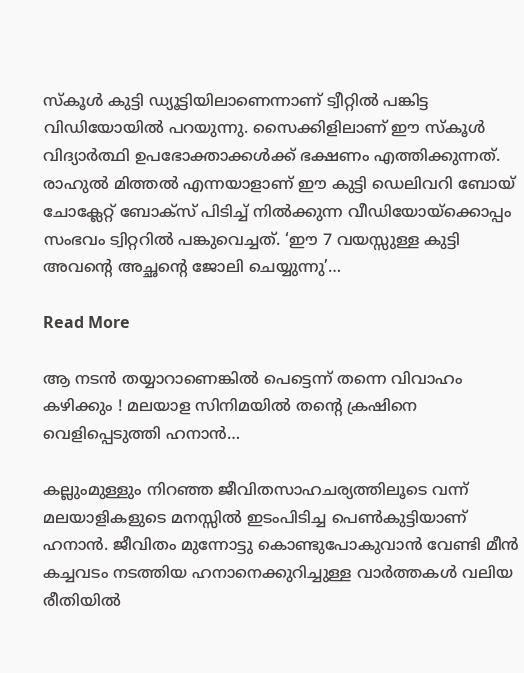സ്‌കൂള്‍ കുട്ടി ഡ്യൂട്ടിയിലാണെന്നാണ് ട്വീറ്റില്‍ പങ്കിട്ട വിഡിയോയില്‍ പറയുന്നു. സൈക്കിളിലാണ് ഈ സ്‌കൂള്‍ വിദ്യാര്‍ത്ഥി ഉപഭോക്താക്കള്‍ക്ക് ഭക്ഷണം എത്തിക്കുന്നത്. രാഹുല്‍ മിത്തല്‍ എന്നയാളാണ് ഈ കുട്ടി ഡെലിവറി ബോയ് ചോക്ലേറ്റ് ബോക്‌സ് പിടിച്ച് നില്‍ക്കുന്ന വീഡിയോയ്ക്കൊപ്പം സംഭവം ട്വിറ്ററില്‍ പങ്കുവെച്ചത്. ‘ഈ 7 വയസ്സുള്ള കുട്ടി അവന്റെ അച്ഛന്റെ ജോലി ചെയ്യുന്നു’…

Read More

ആ നടന്‍ തയ്യാറാണെങ്കില്‍ പെട്ടെന്ന് തന്നെ വിവാഹം കഴിക്കും ! മലയാള സിനിമയില്‍ തന്റെ ക്രഷിനെ വെളിപ്പെടുത്തി ഹനാന്‍…

കല്ലുംമുള്ളും നിറഞ്ഞ ജീവിതസാഹചര്യത്തിലൂടെ വന്ന് മലയാളികളുടെ മനസ്സില്‍ ഇടംപിടിച്ച പെണ്‍കുട്ടിയാണ് ഹനാന്‍. ജീവിതം മുന്നോട്ടു കൊണ്ടുപോകുവാന്‍ വേണ്ടി മീന്‍ കച്ചവടം നടത്തിയ ഹനാനെക്കുറിച്ചുള്ള വാര്‍ത്തകള്‍ വലിയ രീതിയില്‍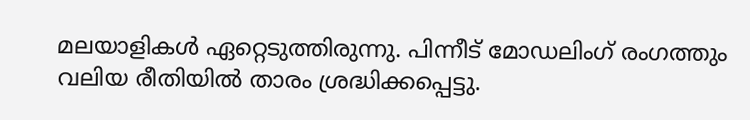മലയാളികള്‍ ഏറ്റെടുത്തിരുന്നു. പിന്നീട് മോഡലിംഗ് രംഗത്തും വലിയ രീതിയില്‍ താരം ശ്രദ്ധിക്കപ്പെട്ടു.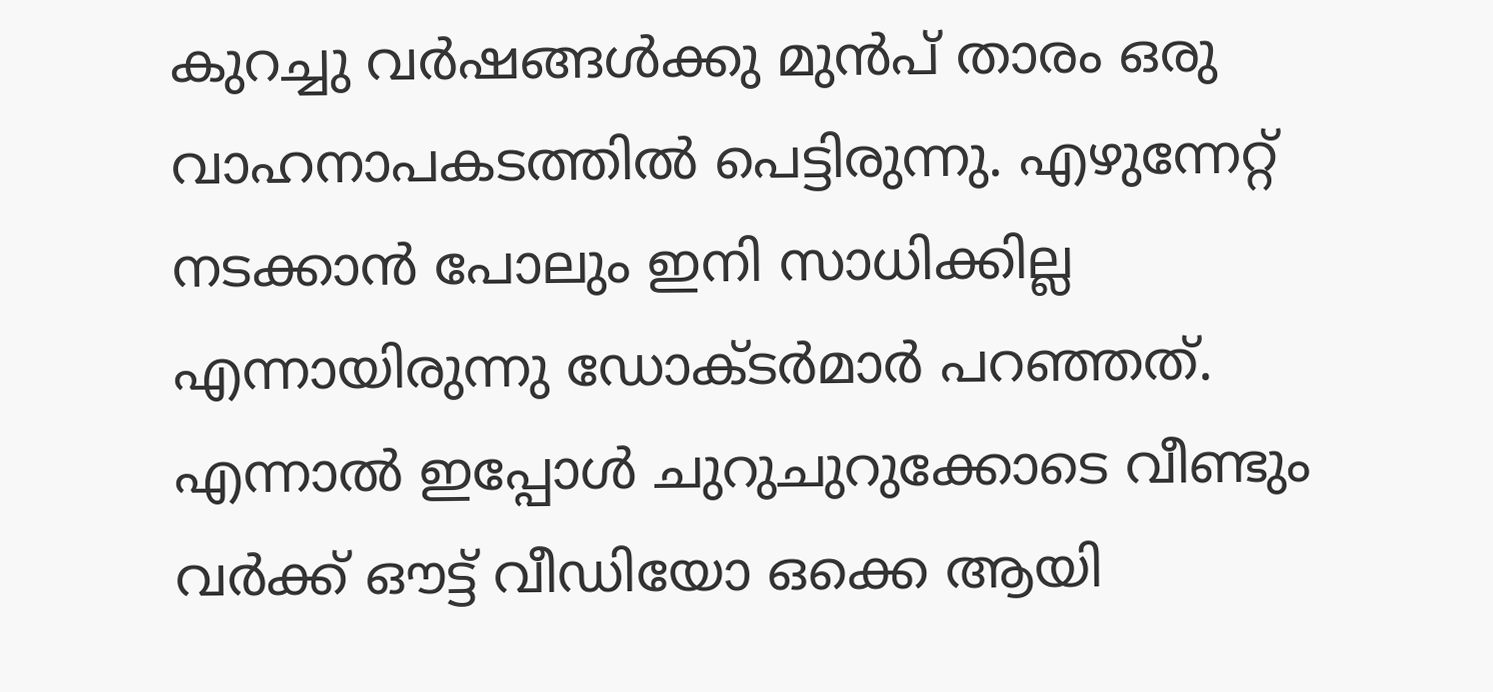കുറച്ചു വര്‍ഷങ്ങള്‍ക്കു മുന്‍പ് താരം ഒരു വാഹനാപകടത്തില്‍ പെട്ടിരുന്നു. എഴുന്നേറ്റ് നടക്കാന്‍ പോലും ഇനി സാധിക്കില്ല എന്നായിരുന്നു ഡോക്ടര്‍മാര്‍ പറഞ്ഞത്. എന്നാല്‍ ഇപ്പോള്‍ ചുറുചുറുക്കോടെ വീണ്ടും വര്‍ക്ക് ഔട്ട് വീഡിയോ ഒക്കെ ആയി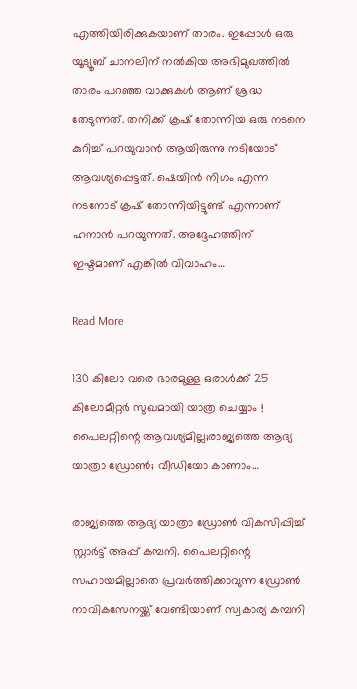എത്തിയിരിക്കുകയാണ് താരം. ഇപ്പോള്‍ ഒരു യൂട്യൂബ് ചാനലിന് നല്‍കിയ അഭിമുഖത്തില്‍ താരം പറഞ്ഞ വാക്കുകള്‍ ആണ് ശ്രദ്ധ തേടുന്നത്. തനിക്ക് ക്രഷ് തോന്നിയ ഒരു നടനെ കുറിച്ച് പറയുവാന്‍ ആയിരുന്നു നടിയോട് ആവശ്യപ്പെട്ടത്. ഷെയിന്‍ നിഗം എന്ന നടനോട് ക്രഷ് തോന്നിയിട്ടുണ്ട് എന്നാണ് ഹനാന്‍ പറയുന്നത്. അദ്ദേഹത്തിന് ഇഷ്ടമാണ് എങ്കില്‍ വിവാഹം…

Read More

130 കിലോ വരെ ഭാരമുള്ള ഒരാള്‍ക്ക് 25 കിലോമീറ്റര്‍ സുഖമായി യാത്ര ചെയ്യാം ! പൈലറ്റിന്റെ ആവശ്യമില്ല;രാജ്യത്തെ ആദ്യ യാത്രാ ഡ്രോണ്‍; വീഡിയോ കാണാം…

രാജ്യത്തെ ആദ്യ യാത്രാ ഡ്രോണ്‍ വികസിപ്പിച്ച് സ്റ്റാര്‍ട്ട് അപ്പ് കമ്പനി. പൈലറ്റിന്റെ സഹായമില്ലാതെ പ്രവര്‍ത്തിക്കാവുന്ന ഡ്രോണ്‍ നാവികസേനയ്ക്ക് വേണ്ടിയാണ് സ്വകാര്യ കമ്പനി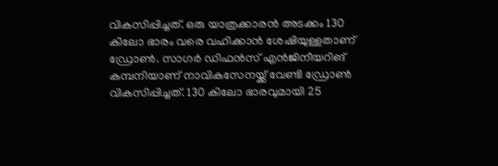വികസിപ്പിച്ചത്. ഒരു യാത്രക്കാരന്‍ അടക്കം 130 കിലോ ഭാരം വരെ വഹിക്കാന്‍ ശേഷിയുള്ളതാണ് ഡ്രോണ്‍. സാഗര്‍ ഡിഫന്‍സ് എന്‍ജിനീയറിങ് കമ്പനിയാണ് നാവികസേനയ്ക്ക് വേണ്ടി ഡ്രോണ്‍ വികസിപ്പിച്ചത്. 130 കിലോ ഭാരവുമായി 25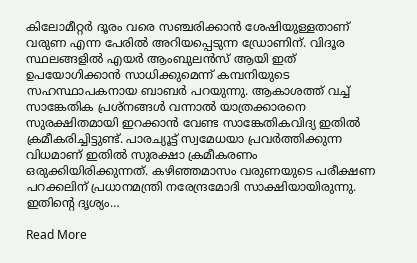കിലോമീറ്റര്‍ ദൂരം വരെ സഞ്ചരിക്കാന്‍ ശേഷിയുള്ളതാണ് വരുണ എന്ന പേരില്‍ അറിയപ്പെടുന്ന ഡ്രോണിന്. വിദൂര സ്ഥലങ്ങളില്‍ എയര്‍ ആംബുലന്‍സ് ആയി ഇത് ഉപയോഗിക്കാന്‍ സാധിക്കുമെന്ന് കമ്പനിയുടെ സഹസ്ഥാപകനായ ബാബര്‍ പറയുന്നു. ആകാശത്ത് വച്ച് സാങ്കേതിക പ്രശ്നങ്ങള്‍ വന്നാല്‍ യാത്രക്കാരനെ സുരക്ഷിതമായി ഇറക്കാന്‍ വേണ്ട സാങ്കേതികവിദ്യ ഇതില്‍ ക്രമീകരിച്ചിട്ടുണ്ട്. പാരച്യൂട്ട് സ്വമേധയാ പ്രവര്‍ത്തിക്കുന്ന വിധമാണ് ഇതില്‍ സുരക്ഷാ ക്രമീകരണം ഒരുക്കിയിരിക്കുന്നത്. കഴിഞ്ഞമാസം വരുണയുടെ പരീക്ഷണ പറക്കലിന് പ്രധാനമന്ത്രി നരേന്ദ്രമോദി സാക്ഷിയായിരുന്നു. ഇതിന്റെ ദൃശ്യം…

Read More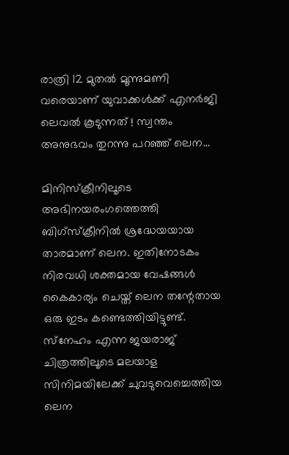രാത്രി 12 മുതല്‍ മൂന്നുമണി വരെയാണ് യുവാക്കള്‍ക്ക് എനര്‍ജി ലെവല്‍ കൂടുന്നത് ! സ്വന്തം അനുഭവം തുറന്നു പറഞ്ഞ് ലെന…

മിനിസ്‌ക്രീനിലൂടെ അഭിനയരംഗത്തെത്തി ബിഗ്‌സ്‌ക്രീനില്‍ ശ്രദ്ധേയയായ താരമാണ് ലെന. ഇതിനോടകം നിരവധി ശക്തമായ വേഷങ്ങള്‍ കൈകാര്യം ചെയ്ത് ലെന തന്റേതായ ഒരു ഇടം കണ്ടെത്തിയിട്ടുണ്ട്. സ്‌നേഹം എന്ന ജയരാജ് ചിത്രത്തിലൂടെ മലയാള സിനിമയിലേക്ക് ചുവടുവെച്ചെത്തിയ ലെന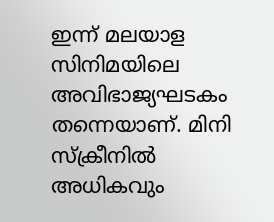ഇന്ന് മലയാള സിനിമയിലെ അവിഭാജ്യഘടകം തന്നെയാണ്. മിനി സ്‌ക്രീനില്‍ അധികവും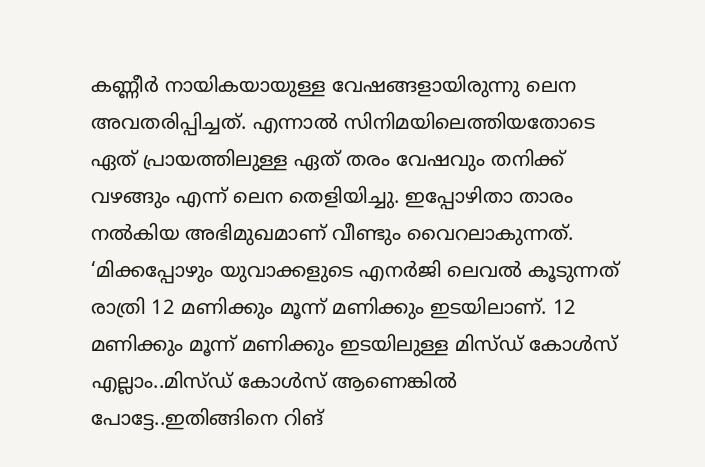കണ്ണീര്‍ നായികയായുള്ള വേഷങ്ങളായിരുന്നു ലെന അവതരിപ്പിച്ചത്. എന്നാല്‍ സിനിമയിലെത്തിയതോടെ ഏത് പ്രായത്തിലുള്ള ഏത് തരം വേഷവും തനിക്ക് വഴങ്ങും എന്ന് ലെന തെളിയിച്ചു. ഇപ്പോഴിതാ താരം നല്‍കിയ അഭിമുഖമാണ് വീണ്ടും വൈറലാകുന്നത്. ‘മിക്കപ്പോഴും യുവാക്കളുടെ എനര്‍ജി ലെവല്‍ കൂടുന്നത് രാത്രി 12 മണിക്കും മൂന്ന് മണിക്കും ഇടയിലാണ്. 12 മണിക്കും മൂന്ന് മണിക്കും ഇടയിലുള്ള മിസ്ഡ് കോള്‍സ് എല്ലാം..മിസ്ഡ് കോള്‍സ് ആണെങ്കില്‍ പോട്ടേ..ഇതിങ്ങിനെ റിങ്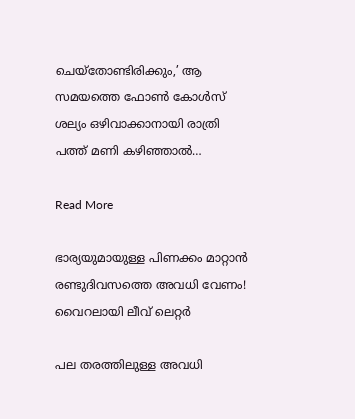ചെയ്‌തോണ്ടിരിക്കും,’ ആ സമയത്തെ ഫോണ്‍ കോള്‍സ് ശല്യം ഒഴിവാക്കാനായി രാത്രി പത്ത് മണി കഴിഞ്ഞാല്‍…

Read More

ഭാര്യയുമായുള്ള പിണക്കം മാറ്റാന്‍ രണ്ടുദിവസത്തെ അവധി വേണം! വൈറലായി ലീവ് ലെറ്റര്‍

പല തരത്തിലുള്ള അവധി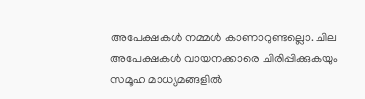അപേക്ഷകള്‍ നമ്മള്‍ കാണാറുണ്ടല്ലൊ. ചില അപേക്ഷകള്‍ വായനക്കാരെ ചിരിപ്പിക്കുകയും സമൂഹ മാധ്യമങ്ങളില്‍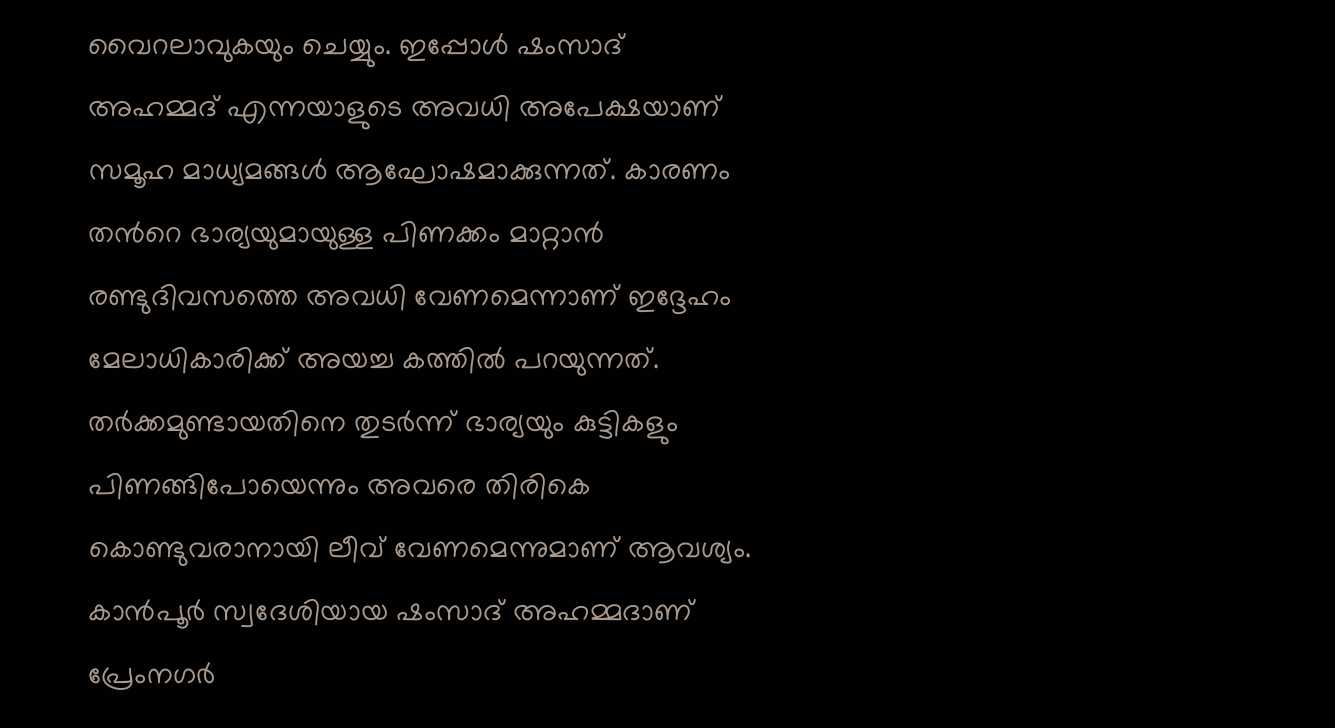വൈറലാവുകയും ചെയ്യും. ഇപ്പോള്‍ ഷംസാദ് അഹമ്മദ് എന്നയാളുടെ അവധി അപേക്ഷയാണ് സമൂഹ മാധ്യമങ്ങള്‍ ആഘോഷമാക്കുന്നത്. കാരണം തന്‍റെ ഭാര്യയുമായുള്ള പിണക്കം മാറ്റാന്‍ രണ്ടുദിവസത്തെ അവധി വേണമെന്നാണ് ഇദ്ദേഹം മേലാധികാരിക്ക് അയച്ച കത്തില്‍ പറയുന്നത്. തര്‍ക്കമുണ്ടായതിനെ തുടര്‍ന്ന് ഭാര്യയും കുട്ടികളും പിണങ്ങിപോയെന്നും അവരെ തിരികെ കൊണ്ടുവരാനായി ലീവ് വേണമെന്നുമാണ് ആവശ്യം. കാന്‍പൂര്‍ സ്വദേശിയായ ഷംസാദ് അഹമ്മദാണ് പ്രേംനഗര്‍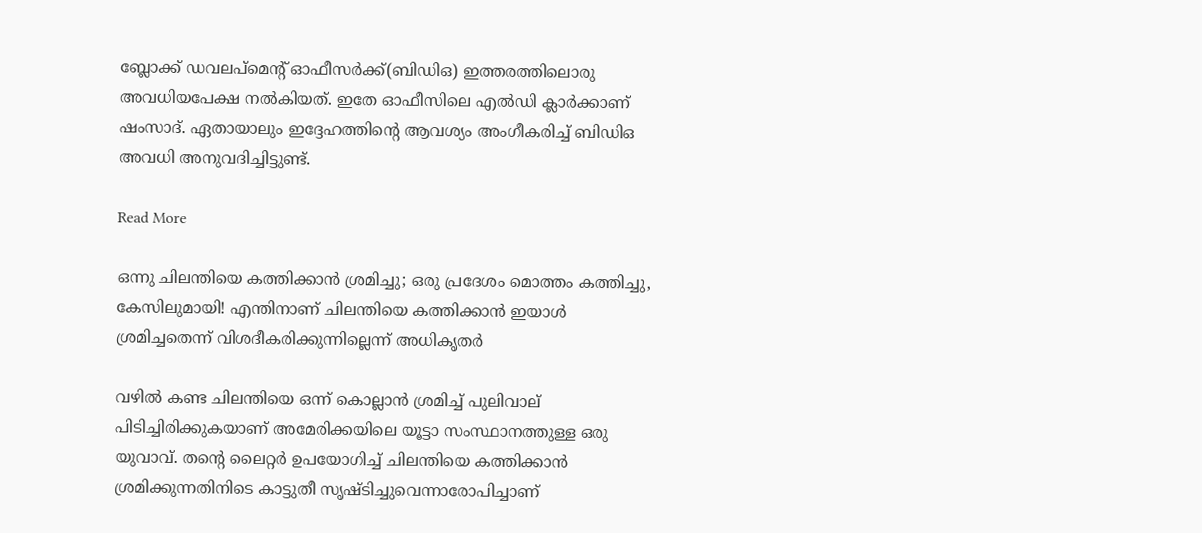ബ്ലോക്ക് ഡവലപ്മെന്‍റ് ഓഫീസര്‍ക്ക്(ബിഡിഒ) ഇത്തരത്തിലൊരു അവധിയപേക്ഷ നല്‍കിയത്. ഇതേ ഓഫീസിലെ എല്‍ഡി ക്ലാര്‍ക്കാണ് ഷംസാദ്. ഏതായാലും ഇദ്ദേഹത്തിന്‍റെ ആവശ്യം അംഗീകരിച്ച് ബിഡിഒ അവധി അനുവദിച്ചിട്ടുണ്ട്.

Read More

ഒന്നു ചിലന്തിയെ കത്തിക്കാന്‍ ശ്രമിച്ചു; ഒരു പ്രദേശം മൊത്തം കത്തിച്ചു, കേസിലുമായി! എന്തിനാണ് ചിലന്തിയെ കത്തിക്കാന്‍ ഇയാൾ ശ്രമിച്ചതെന്ന് വിശദീകരിക്കുന്നില്ലെന്ന് അധികൃതര്‍

വഴില്‍ കണ്ട ചിലന്തിയെ ഒന്ന് കൊല്ലാന്‍ ശ്രമിച്ച് പുലിവാല് പിടിച്ചിരിക്കുകയാണ് അമേരിക്കയിലെ യൂട്ടാ സംസ്ഥാനത്തുള്ള ഒരു യുവാവ്. തന്‍റെ ലൈറ്റര്‍ ഉപയോഗിച്ച് ചിലന്തിയെ കത്തിക്കാന്‍ ശ്രമിക്കുന്നതിനിടെ കാട്ടുതീ സൃഷ്ടിച്ചുവെന്നാരോപിച്ചാണ്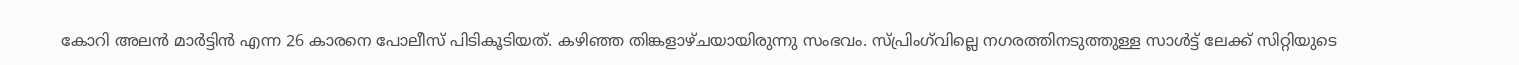കോറി അലന്‍ മാര്‍ട്ടിന്‍ എന്ന 26 കാരനെ പോലീസ് പിടികൂടിയത്. കഴിഞ്ഞ തിങ്കളാഴ്ചയായിരുന്നു സംഭവം. സ്പ്രിംഗ്‌വില്ലെ നഗരത്തിനടുത്തുള്ള സാള്‍ട്ട് ലേക്ക് സിറ്റിയുടെ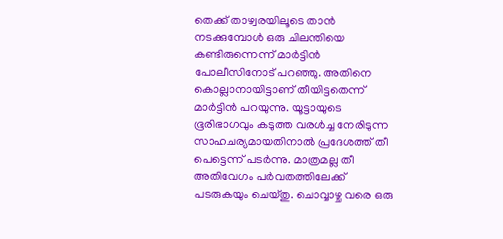തെക്ക് താഴ്വരയിലൂടെ താന്‍ നടക്കുമ്പോള്‍ ഒരു ചിലന്തിയെ കണ്ടിരുന്നെന്ന് മാര്‍ട്ടിന്‍ പോലീസിനോട് പറഞ്ഞു. അതിനെ കൊല്ലാനായിട്ടാണ് തീയിട്ടതെന്ന് മാര്‍ട്ടിന്‍ പറയുന്നു. യൂട്ടായുടെ ഭൂരിഭാഗവും കടുത്ത വരള്‍ച്ച നേരിടുന്ന സാഹചര്യമായതിനാല്‍ പ്രദേശത്ത് തീ പെട്ടെന്ന് പടര്‍ന്നു. മാത്രമല്ല തീ അതിവേഗം പര്‍വതത്തിലേക്ക് പടരുകയും ചെയ്തു. ചൊവ്വാഴ്ച വരെ ഒരു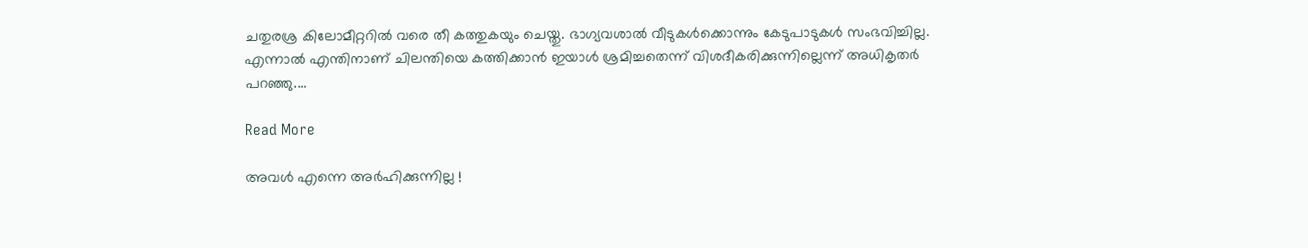ചതുരശ്ര കിലോമീറ്ററില്‍ വരെ തീ കത്തുകയും ചെയ്തു. ഭാഗ്യവശാല്‍ വീടുകള്‍ക്കൊന്നും കേടുപാടുകള്‍ സംഭവിച്ചില്ല. എന്നാൽ എന്തിനാണ് ചിലന്തിയെ കത്തിക്കാന്‍ ഇയാൾ ശ്രമിച്ചതെന്ന് വിശദീകരിക്കുന്നില്ലെന്ന് അധികൃതര്‍ പറഞ്ഞു.…

Read More

അവള്‍ എന്നെ അര്‍ഹിക്കുന്നില്ല !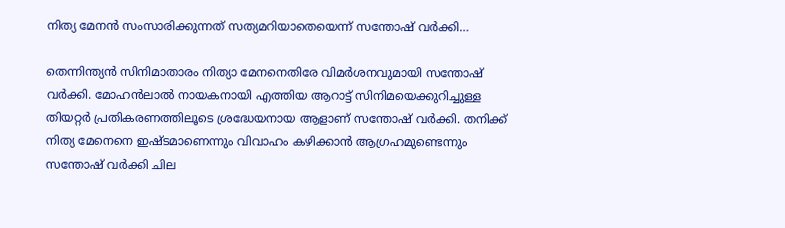നിത്യ മേനന്‍ സംസാരിക്കുന്നത് സത്യമറിയാതെയെന്ന് സന്തോഷ് വര്‍ക്കി…

തെന്നിന്ത്യന്‍ സിനിമാതാരം നിത്യാ മേനനെതിരേ വിമര്‍ശനവുമായി സന്തോഷ് വര്‍ക്കി. മോഹന്‍ലാല്‍ നായകനായി എത്തിയ ആറാട്ട് സിനിമയെക്കുറിച്ചുള്ള തിയറ്റര്‍ പ്രതികരണത്തിലൂടെ ശ്രദ്ധേയനായ ആളാണ് സന്തോഷ് വര്‍ക്കി. തനിക്ക് നിത്യ മേനെനെ ഇഷ്ടമാണെന്നും വിവാഹം കഴിക്കാന്‍ ആഗ്രഹമുണ്ടെന്നും സന്തോഷ് വര്‍ക്കി ചില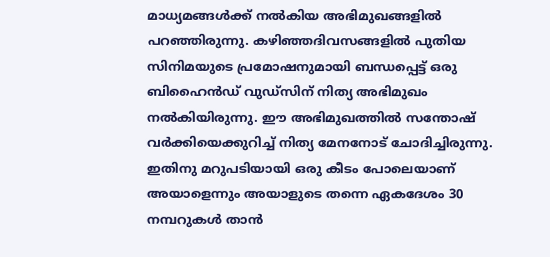മാധ്യമങ്ങള്‍ക്ക് നല്‍കിയ അഭിമുഖങ്ങളില്‍ പറഞ്ഞിരുന്നു. കഴിഞ്ഞദിവസങ്ങളില്‍ പുതിയ സിനിമയുടെ പ്രമോഷനുമായി ബന്ധപ്പെട്ട് ഒരു ബിഹൈന്‍ഡ് വുഡ്‌സിന് നിത്യ അഭിമുഖം നല്‍കിയിരുന്നു. ഈ അഭിമുഖത്തില്‍ സന്തോഷ് വര്‍ക്കിയെക്കുറിച്ച് നിത്യ മേനനോട് ചോദിച്ചിരുന്നു. ഇതിനു മറുപടിയായി ഒരു കീടം പോലെയാണ് അയാളെന്നും അയാളുടെ തന്നെ ഏകദേശം 30 നമ്പറുകള്‍ താന്‍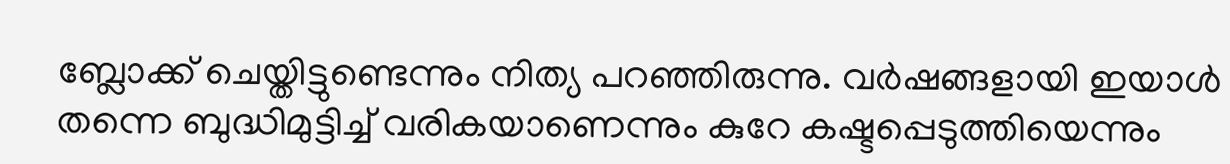ബ്ലോക്ക് ചെയ്തിട്ടുണ്ടെന്നും നിത്യ പറഞ്ഞിരുന്നു. വര്‍ഷങ്ങളായി ഇയാള്‍ തന്നെ ബുദ്ധിമുട്ടിച്ച് വരികയാണെന്നും കുറേ കഷ്ടപ്പെടുത്തിയെന്നും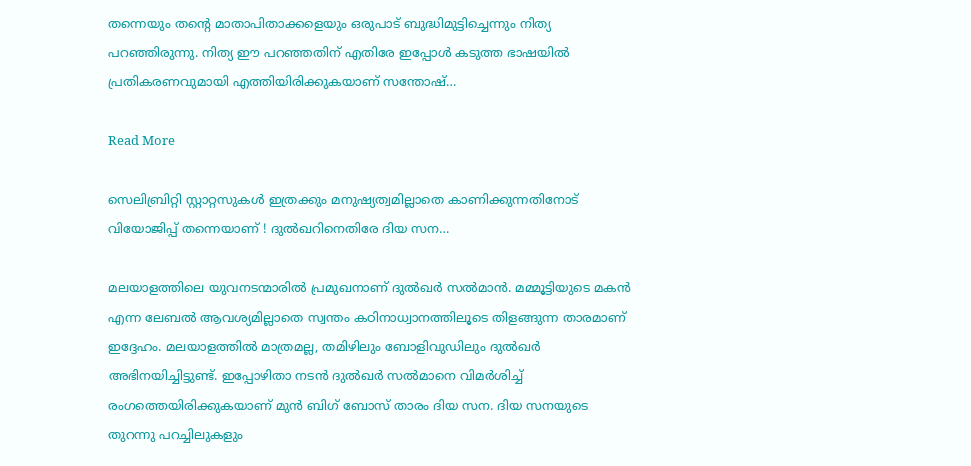തന്നെയും തന്റെ മാതാപിതാക്കളെയും ഒരുപാട് ബുദ്ധിമുട്ടിച്ചെന്നും നിത്യ പറഞ്ഞിരുന്നു. നിത്യ ഈ പറഞ്ഞതിന് എതിരേ ഇപ്പോള്‍ കടുത്ത ഭാഷയില്‍ പ്രതികരണവുമായി എത്തിയിരിക്കുകയാണ് സന്തോഷ്…

Read More

സെലിബ്രിറ്റി സ്റ്റാറ്റസുകള്‍ ഇത്രക്കും മനുഷ്യത്വമില്ലാതെ കാണിക്കുന്നതിനോട് വിയോജിപ്പ് തന്നെയാണ് ! ദുല്‍ഖറിനെതിരേ ദിയ സന…

മലയാളത്തിലെ യുവനടന്മാരില്‍ പ്രമുഖനാണ് ദുല്‍ഖര്‍ സല്‍മാന്‍. മമ്മൂട്ടിയുടെ മകന്‍ എന്ന ലേബല്‍ ആവശ്യമില്ലാതെ സ്വന്തം കഠിനാധ്വാനത്തിലൂടെ തിളങ്ങുന്ന താരമാണ് ഇദ്ദേഹം. മലയാളത്തില്‍ മാത്രമല്ല, തമിഴിലും ബോളിവുഡിലും ദുല്‍ഖര്‍ അഭിനയിച്ചിട്ടുണ്ട്. ഇപ്പോഴിതാ നടന്‍ ദുല്‍ഖര്‍ സല്‍മാനെ വിമര്‍ശിച്ച് രംഗത്തെയിരിക്കുകയാണ് മുന്‍ ബിഗ് ബോസ് താരം ദിയ സന. ദിയ സനയുടെ തുറന്നു പറച്ചിലുകളും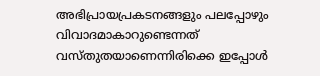അഭിപ്രായപ്രകടനങ്ങളും പലപ്പോഴും വിവാദമാകാറുണ്ടെന്നത് വസ്തുതയാണെന്നിരിക്കെ ഇപ്പോള്‍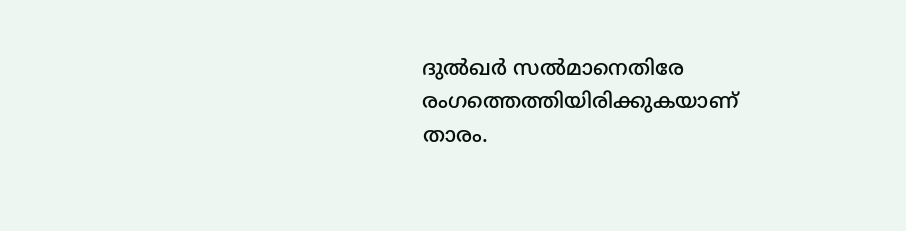ദുല്‍ഖര്‍ സല്‍മാനെതിരേ രംഗത്തെത്തിയിരിക്കുകയാണ് താരം.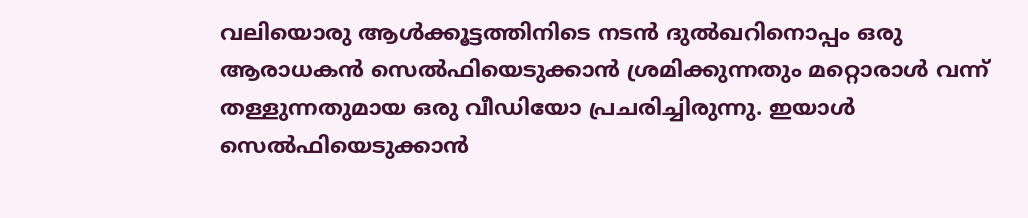വലിയൊരു ആള്‍ക്കൂട്ടത്തിനിടെ നടന്‍ ദുല്‍ഖറിനൊപ്പം ഒരു ആരാധകന്‍ സെല്‍ഫിയെടുക്കാന്‍ ശ്രമിക്കുന്നതും മറ്റൊരാള്‍ വന്ന് തള്ളുന്നതുമായ ഒരു വീഡിയോ പ്രചരിച്ചിരുന്നു. ഇയാള്‍ സെല്‍ഫിയെടുക്കാന്‍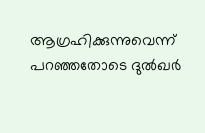ആഗ്രഹിക്കുന്നുവെന്ന് പറഞ്ഞതോടെ ദുല്‍ഖര്‍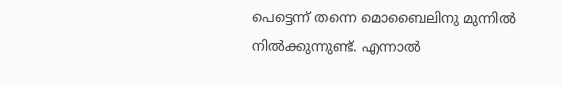പെട്ടെന്ന് തന്നെ മൊബൈലിനു മുന്നില്‍ നില്‍ക്കുന്നുണ്ട്. എന്നാല്‍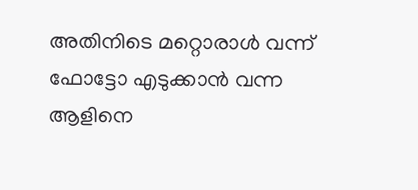അതിനിടെ മറ്റൊരാള്‍ വന്ന് ഫോട്ടോ എടുക്കാന്‍ വന്ന ആളിനെ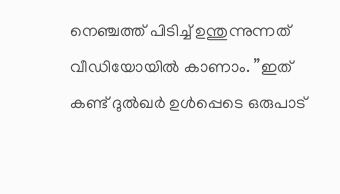നെഞ്ചത്ത് പിടിച്ച് ഉന്തുന്നുന്നത് വീഡിയോയില്‍ കാണാം. ”ഇത് കണ്ട് ദുല്‍ഖര്‍ ഉള്‍പ്പെടെ ഒരുപാട്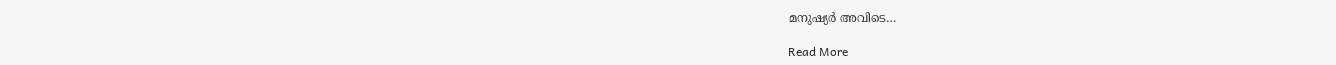മനുഷ്യര്‍ അവിടെ…

Read More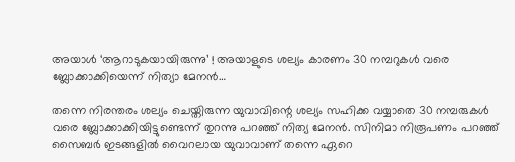അയാള്‍ ‘ആറാടുകയായിരുന്നു’ ! അയാളുടെ ശല്യം കാരണം 30 നമ്പറുകള്‍ വരെ ബ്ലോക്കാക്കിയെന്ന് നിത്യാ മേനന്‍…

തന്നെ നിരന്തരം ശല്യം ചെയ്തിരുന്ന യുവാവിന്റെ ശല്യം സഹിക്ക വയ്യാതെ 30 നമ്പരുകള്‍ വരെ ബ്ലോക്കാക്കിയിട്ടുണ്ടെന്ന് തുറന്നു പറഞ്ഞ് നിത്യ മേനന്‍. സിനിമാ നിരൂപണം പറഞ്ഞ് സൈബര്‍ ഇടങ്ങളില്‍ വൈറലായ യുവാവാണ് തന്നെ ഏറെ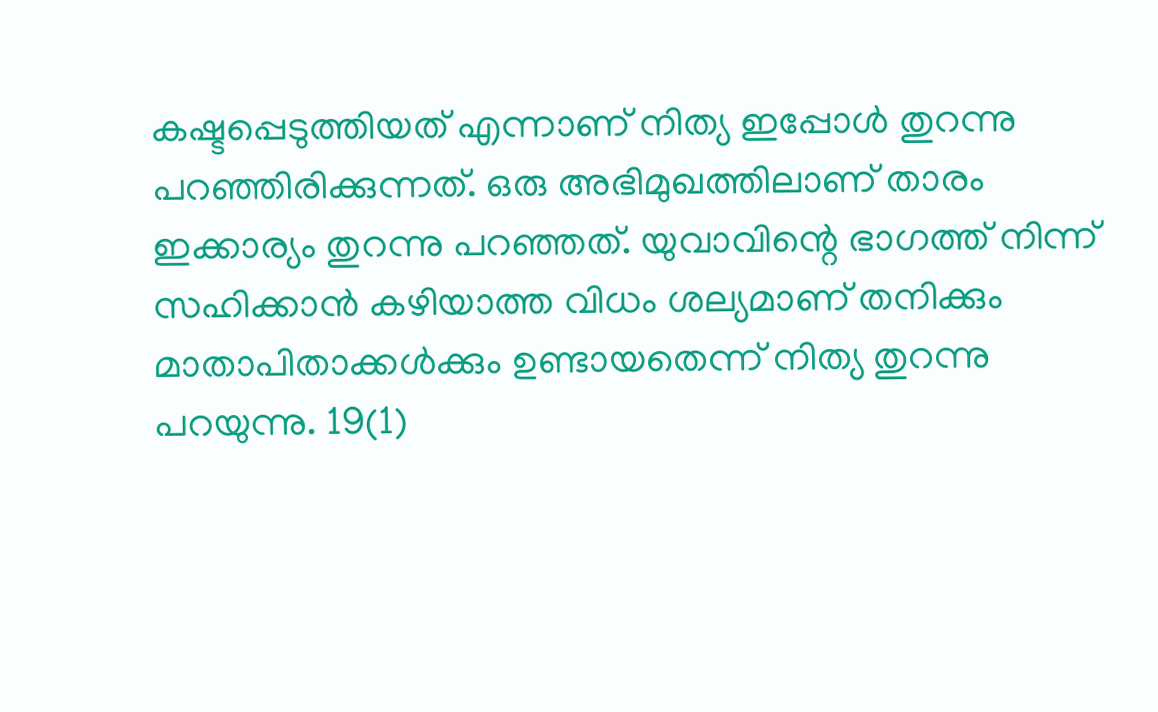കഷ്ടപ്പെടുത്തിയത് എന്നാണ് നിത്യ ഇപ്പോള്‍ തുറന്നു പറഞ്ഞിരിക്കുന്നത്. ഒരു അഭിമുഖത്തിലാണ് താരം ഇക്കാര്യം തുറന്നു പറഞ്ഞത്. യുവാവിന്റെ ഭാഗത്ത് നിന്ന് സഹിക്കാന്‍ കഴിയാത്ത വിധം ശല്യമാണ് തനിക്കും മാതാപിതാക്കള്‍ക്കും ഉണ്ടായതെന്ന് നിത്യ തുറന്നു പറയുന്നു. 19(1)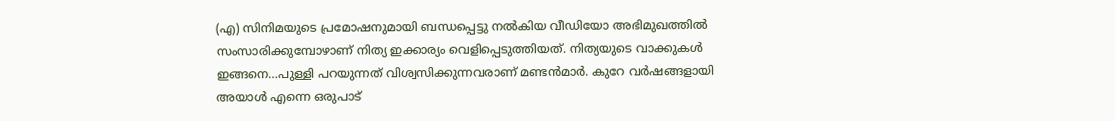(എ) സിനിമയുടെ പ്രമോഷനുമായി ബന്ധപ്പെട്ടു നല്‍കിയ വീഡിയോ അഭിമുഖത്തില്‍ സംസാരിക്കുമ്പോഴാണ് നിത്യ ഇക്കാര്യം വെളിപ്പെടുത്തിയത്. നിത്യയുടെ വാക്കുകള്‍ ഇങ്ങനെ…പുള്ളി പറയുന്നത് വിശ്വസിക്കുന്നവരാണ് മണ്ടന്‍മാര്‍. കുറേ വര്‍ഷങ്ങളായി അയാള്‍ എന്നെ ഒരുപാട്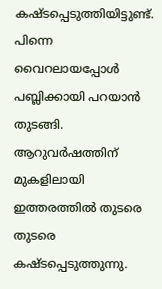കഷ്ടപ്പെടുത്തിയിട്ടുണ്ട്. പിന്നെ വൈറലായപ്പോള്‍ പബ്ലിക്കായി പറയാന്‍ തുടങ്ങി. ആറുവര്‍ഷത്തിന് മുകളിലായി ഇത്തരത്തില്‍ തുടരെ തുടരെ കഷ്ടപ്പെടുത്തുന്നു.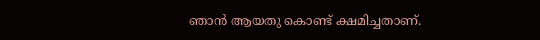ഞാന്‍ ആയതു കൊണ്ട് ക്ഷമിച്ചതാണ്.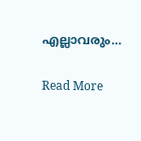എല്ലാവരും…

Read More